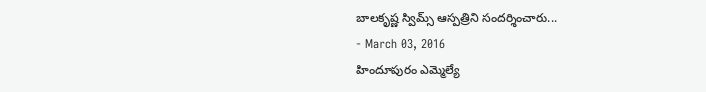బాలకృష్ణ స్విమ్స్ ఆస్పత్రిని సందర్శించారు...
- March 03, 2016
హిందూపురం ఎమ్మెల్యే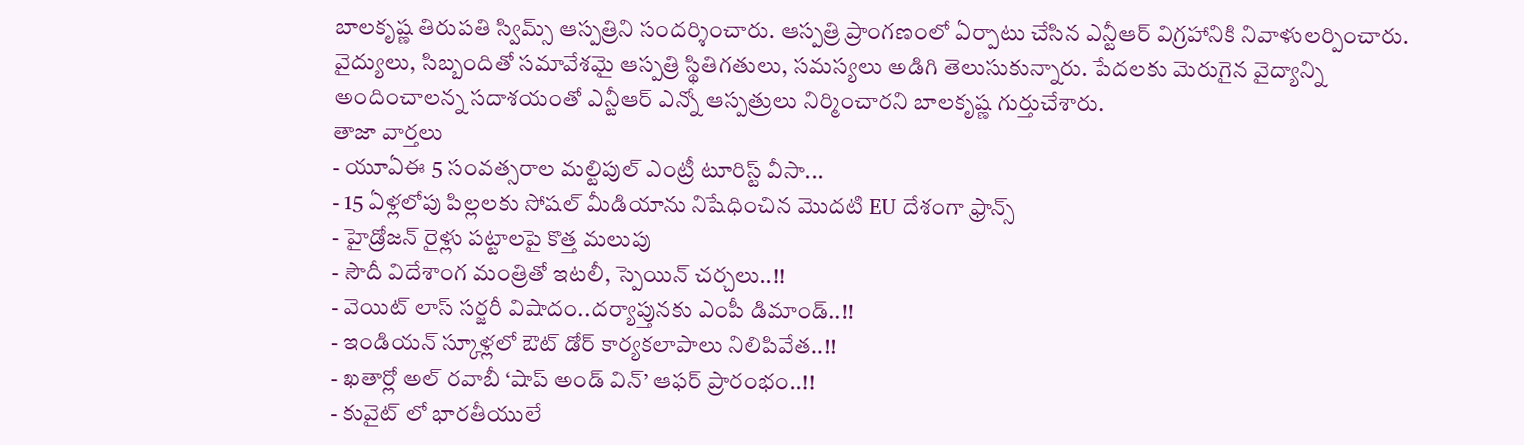బాలకృష్ణ తిరుపతి స్విమ్స్ ఆస్పత్రిని సందర్శించారు. ఆస్పత్రి ప్రాంగణంలో ఏర్పాటు చేసిన ఎన్టీఆర్ విగ్రహానికి నివాళులర్పించారు. వైద్యులు, సిబ్బందితో సమావేశమై ఆస్పత్రి స్థితిగతులు, సమస్యలు అడిగి తెలుసుకున్నారు. పేదలకు మెరుగైన వైద్యాన్ని అందించాలన్న సదాశయంతో ఎన్టీఆర్ ఎన్నో ఆస్పత్రులు నిర్మించారని బాలకృష్ణ గుర్తుచేశారు.
తాజా వార్తలు
- యూఏఈ 5 సంవత్సరాల మల్టిపుల్ ఎంట్రీ టూరిస్ట్ వీసా...
- 15 ఏళ్లలోపు పిల్లలకు సోషల్ మీడియాను నిషేధించిన మొదటి EU దేశంగా ఫ్రాన్స్
- హైడ్రోజన్ రైళ్లు పట్టాలపై కొత్త మలుపు
- సౌదీ విదేశాంగ మంత్రితో ఇటలీ, స్పెయిన్ చర్చలు..!!
- వెయిట్ లాస్ సర్జరీ విషాదం..దర్యాప్తునకు ఎంపీ డిమాండ్..!!
- ఇండియన్ స్కూళ్లలో ఔట్ డోర్ కార్యకలాపాలు నిలిపివేత..!!
- ఖతార్లో అల్ రవాబీ ‘షాప్ అండ్ విన్’ ఆఫర్ ప్రారంభం..!!
- కువైట్ లో భారతీయులే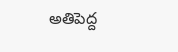అతిపెద్ద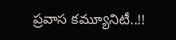ప్రవాస కమ్యూనిటీ..!!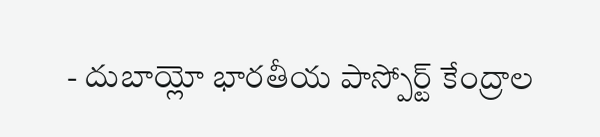- దుబాయ్లో భారతీయ పాస్పోర్ట్ కేంద్రాల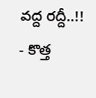వద్ద రద్దీ..!!
- కొత్త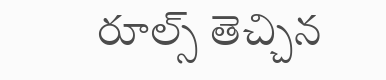రూల్స్ తెచ్చిన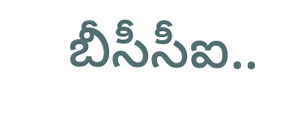బీసీసీఐ..